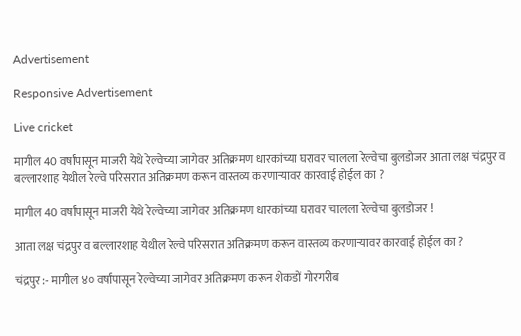Advertisement

Responsive Advertisement

Live cricket

मागील 40 वर्षांपासून माजरी येथे रेल्वेच्या जागेवर अतिक्रमण धारकांच्या घरावर चालला रेल्वेचा बुलडोजर आता लक्ष चंद्रपुर व बल्लारशाह येथील रेल्वे परिसरात अतिक्रमण करून वास्तव्य करणाऱ्यावर कारवाई होईल का ?

मागील 40 वर्षांपासून माजरी येथे रेल्वेच्या जागेवर अतिक्रमण धारकांच्या घरावर चालला रेल्वेचा बुलडोजर !

आता लक्ष चंद्रपुर व बल्लारशाह येथील रेल्वे परिसरात अतिक्रमण करून वास्तव्य करणाऱ्यावर कारवाई होईल का ?

चंद्रपुर :- मागील ४० वर्षांपासून रेल्वेच्या जागेवर अतिक्रमण करून शेकडों गोरगरीब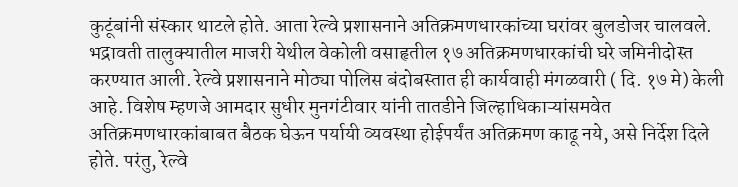कुटूंबांनी संस्कार थाटले होते. आता रेल्वे प्रशासनाने अतिक्रमणधारकांच्या घरांवर बुलडोजर चालवले. भद्रावती तालुक्यातील माजरी येथील वेकोली वसाहृतील १७ अतिक्रमणधारकांची घरे जमिनीदोस्त करण्यात आली. रेल्वे प्रशासनाने मोठ्या पोलिस बंदोबस्तात ही कार्यवाही मंगळवारी ( दि. १७ मे) केली आहे. विशेष म्हणजे आमदार सुधीर मुनगंटीवार यांनी तातडीने जिल्हाधिकाऱ्यांसमवेत अतिक्रमणधारकांबाबत बैठक घेऊन पर्यायी व्यवस्था होईपर्यंत अतिक्रमण काढू नये, असे निर्देश दिले होते. परंतु, रेल्वे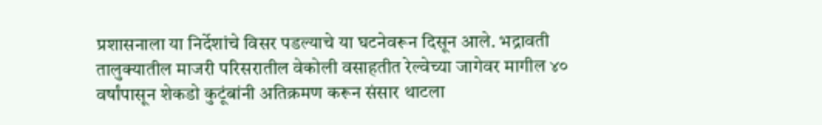प्रशासनाला या निर्देशांचे विसर पडल्याचे या घटनेवरून दिसून आले. भद्रावती तालुक्यातील माजरी परिसरातील वेकोली वसाहतीत रेल्वेच्या जागेवर मागील ४० वर्षांपासून शेकडो कुटूंबांनी अतिक्रमण करून संसार थाटला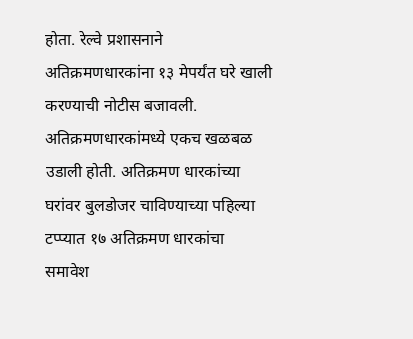होता. रेल्वे प्रशासनाने अतिक्रमणधारकांना १३ मेपर्यंत घरे खाली करण्याची नोटीस बजावली. अतिक्रमणधारकांमध्ये एकच खळबळ उडाली होती. अतिक्रमण धारकांच्या घरांवर बुलडोजर चाविण्याच्या पहिल्या टप्प्यात १७ अतिक्रमण धारकांचा समावेश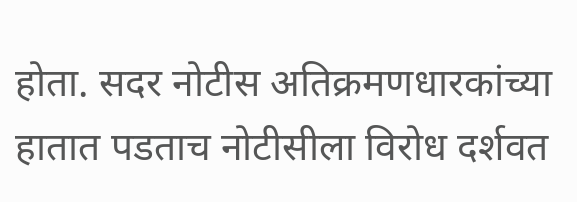होता. सदर नोटीस अतिक्रमणधारकांच्या हातात पडताच नोटीसीला विरोध दर्शवत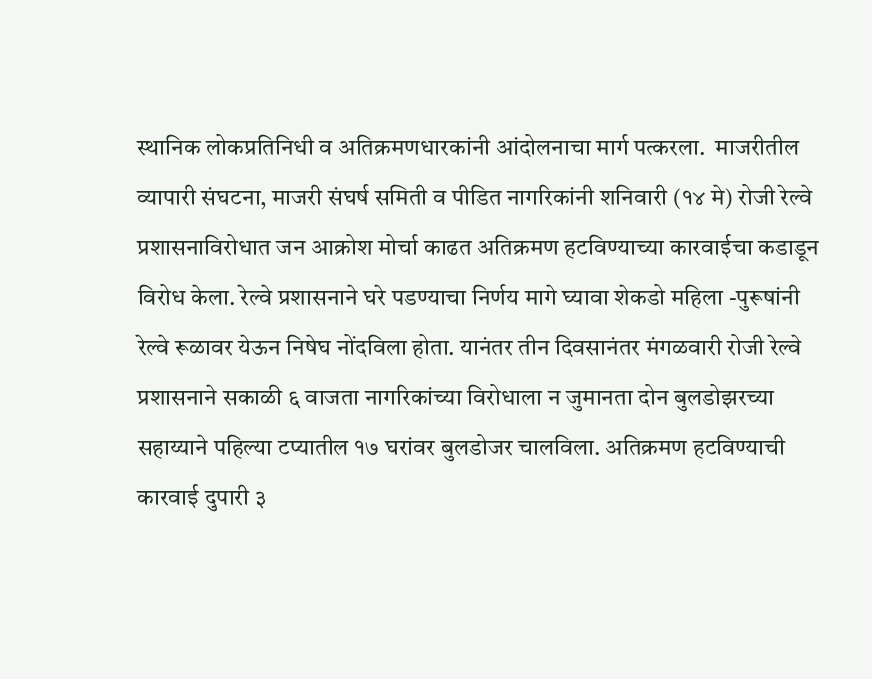स्थानिक लोकप्रतिनिधी व अतिक्रमणधारकांनी आंदोलनाचा मार्ग पत्करला.  माजरीतील व्यापारी संघटना, माजरी संघर्ष समिती व पीडित नागरिकांनी शनिवारी (१४ मे) रोजी रेल्वे प्रशासनाविरोधात जन आक्रोश मोर्चा काढत अतिक्रमण हटविण्याच्या कारवाईचा कडाडून विरोध केला. रेल्वे प्रशासनाने घरे पडण्याचा निर्णय मागे घ्यावा शेकडो महिला -पुरूषांनी रेल्वे रूळावर येऊन निषेघ नोंदविला होता. यानंतर तीन दिवसानंतर मंगळवारी रोजी रेल्वे प्रशासनाने सकाळी ६ वाजता नागरिकांच्या विरोधाला न जुमानता दोन बुलडोझरच्या सहाय्याने पहिल्या टप्यातील १७ घरांवर बुलडोजर चालविला. अतिक्रमण हटविण्याची कारवाई दुपारी ३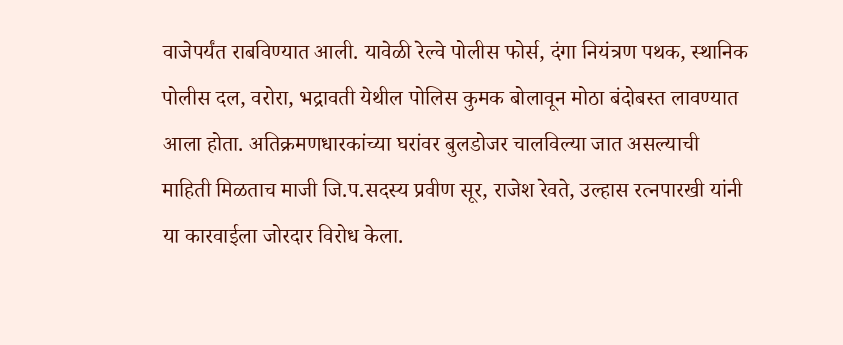वाजेपर्यंत राबविण्यात आली. यावेळी रेल्वे पोलीस फोर्स, दंगा नियंत्रण पथक, स्थानिक पोलीस दल, वरोरा, भद्रावती येथील पोलिस कुमक बोलावून मोठा बंदोबस्त लावण्यात आला होता. अतिक्रमणधारकांच्या घरांवर बुलडोजर चालविल्या जात असल्याची माहिती मिळताच माजी जि.प.सदस्य प्रवीण सूर, राजेश रेवते, उल्हास रत्नपारखी यांनी या कारवाईला जोरदार विरोध केला.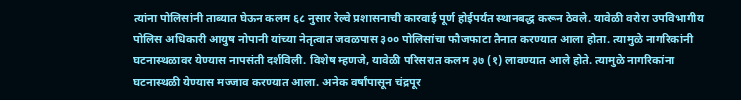त्यांना पोलिसांनी ताब्यात घेऊन कलम ६८ नुसार रेल्वे प्रशासनाची कारवाई पूर्ण होईपर्यंत स्थानबद्ध करून ठेवले. यावेळी वरोरा उपविभागीय पोलिस अधिकारी आयुष नोपानी यांच्या नेतृत्वात जवळपास ३०० पोलिसांचा फौजफाटा तैनात करण्यात आला होता. त्यामुळे नागरिकांनी घटनास्थळावर येण्यास नापसंती दर्शविली. विशेष म्हणजे, यावेळी परिसरात कलम ३७ (१) लावण्यात आले होते. त्यामुळे नागरिकांना घटनास्थळी येण्यास मज्जाव करण्यात आला. अनेक वर्षांपासून चंद्रपूर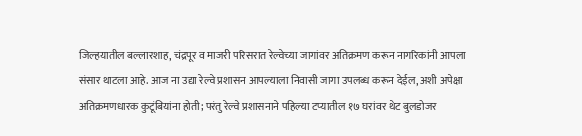जिल्हयातील बल्लारशाह, चंद्रपूर व माजरी परिसरात रेल्वेच्या जागांवर अतिक्रमण करून नागरिकांनी आपला संसार थाटला आहे. आज ना उद्या रेल्वे प्रशासन आपल्याला निवासी जागा उपलब्ध करून देईल, अशी अपेक्षा अतिक्रमणधारक कुटूंबियांना होती; परंतु रेल्वे प्रशासनाने पहिल्या टप्यातील १७ घरांवर थेट बुलडोजर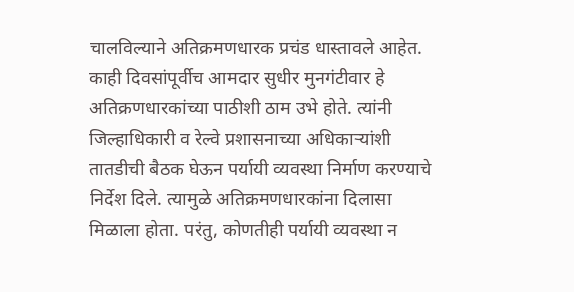चालविल्याने अतिक्रमणधारक प्रचंड धास्तावले आहेत. काही दिवसांपूर्वीच आमदार सुधीर मुनगंटीवार हे अतिक्रणधारकांच्या पाठीशी ठाम उभे होते. त्यांनी जिल्हाधिकारी व रेल्वे प्रशासनाच्या अधिकाऱ्यांशी तातडीची बैठक घेऊन पर्यायी व्यवस्था निर्माण करण्याचे निर्देश दिले. त्यामुळे अतिक्रमणधारकांना दिलासा मिळाला होता. परंतु, कोणतीही पर्यायी व्यवस्था न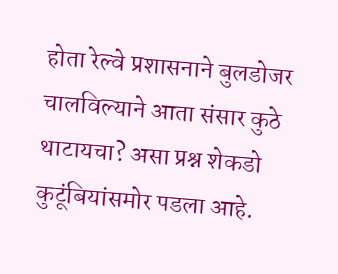होता रेल्वे प्रशासनाने बुलडोजर चालविल्याने आता संसार कुठे थाटायचा? असा प्रश्न शेकडो कुटूंबियांसमोर पडला आहे.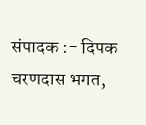संपादक :- दिपक चरणदास भगत,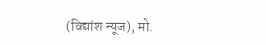(विद्यांश न्यूज), मो.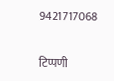9421717068

टिप्पणी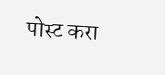पोस्ट करा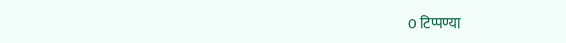0 टिप्पण्या